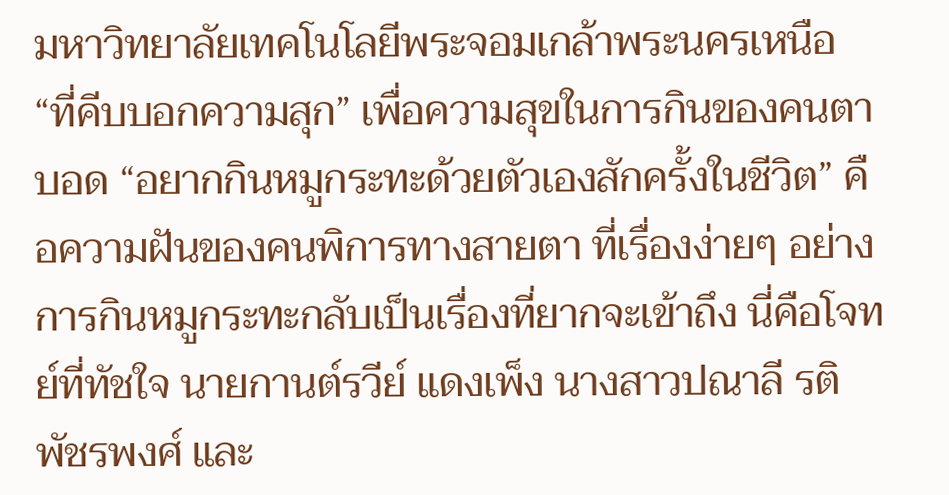มหาวิทยาลัยเทคโนโลยีพระจอมเกล้าพระนครเหนือ
“ที่คีบบอกความสุก” เพื่อความสุขในการกินของคนตาบอด “อยากกินหมูกระทะด้วยตัวเองสักครั้งในชีวิต” คือความฝันของคนพิการทางสายตา ที่เรื่องง่ายๆ อย่างการกินหมูกระทะกลับเป็นเรื่องที่ยากจะเข้าถึง นี่คือโจทย์ที่ทัชใจ นายกานต์รวีย์ แดงเพ็ง นางสาวปณาลี รติพัชรพงศ์ และ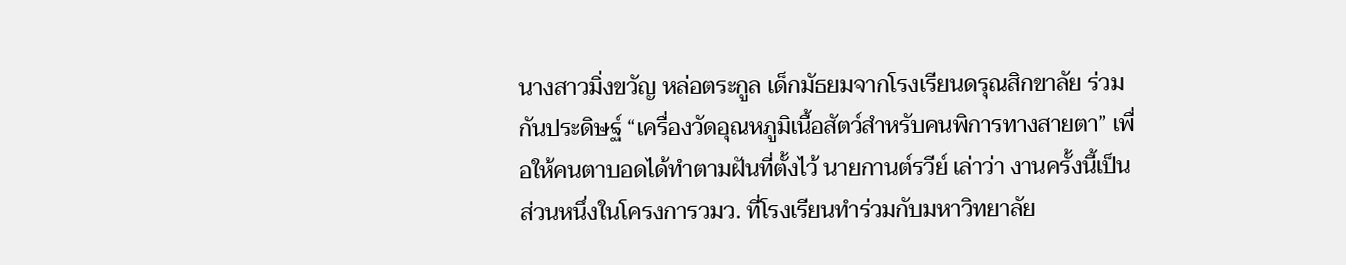นางสาวมิ่งขวัญ หล่อตระกูล เด็กมัธยมจากโรงเรียนดรุณสิกขาลัย ร่วมกันประดิษฐ์ “เครื่องวัดอุณหภูมิเนื้อสัตว์สำหรับคนพิการทางสายตา” เพื่อให้คนตาบอดได้ทำตามฝันที่ตั้งไว้ นายกานต์รวีย์ เล่าว่า งานครั้งนี้เป็นส่วนหนึ่งในโครงการวมว. ที่โรงเรียนทำร่วมกับมหาวิทยาลัย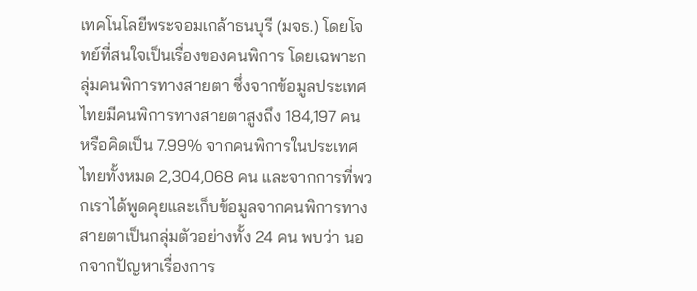เทคโนโลยีพระจอมเกล้าธนบุรี (มจธ.) โดยโจทย์ที่สนใจเป็นเรื่องของคนพิการ โดยเฉพาะกลุ่มคนพิการทางสายตา ซึ่งจากข้อมูลประเทศไทยมีคนพิการทางสายตาสูงถึง 184,197 คน หรือคิดเป็น 7.99% จากคนพิการในประเทศไทยทั้งหมด 2,304,068 คน และจากการที่พวกเราได้พูดคุยและเก็บข้อมูลจากคนพิการทางสายตาเป็นกลุ่มตัวอย่างทั้ง 24 คน พบว่า นอกจากปัญหาเรื่องการ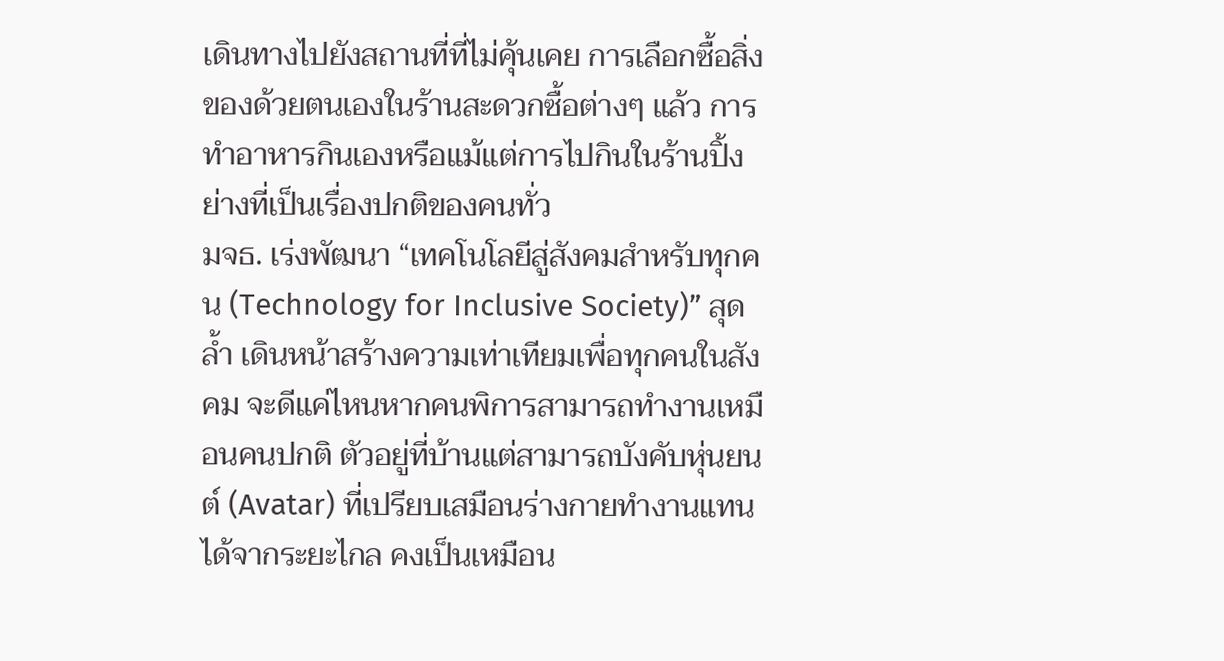เดินทางไปยังสถานที่ที่ไม่คุ้นเคย การเลือกซื้อสิ่งของด้วยตนเองในร้านสะดวกซื้อต่างๆ แล้ว การทำอาหารกินเองหรือแม้แต่การไปกินในร้านปิ้งย่างที่เป็นเรื่องปกติของคนทั่ว
มจธ. เร่งพัฒนา “เทคโนโลยีสู่สังคมสำหรับทุกคน (Technology for Inclusive Society)” สุดล้ำ เดินหน้าสร้างความเท่าเทียมเพื่อทุกคนในสังคม จะดีแค่ไหนหากคนพิการสามารถทำงานเหมือนคนปกติ ตัวอยู่ที่บ้านแต่สามารถบังคับหุ่นยนต์ (Avatar) ที่เปรียบเสมือนร่างกายทำงานแทนได้จากระยะไกล คงเป็นเหมือน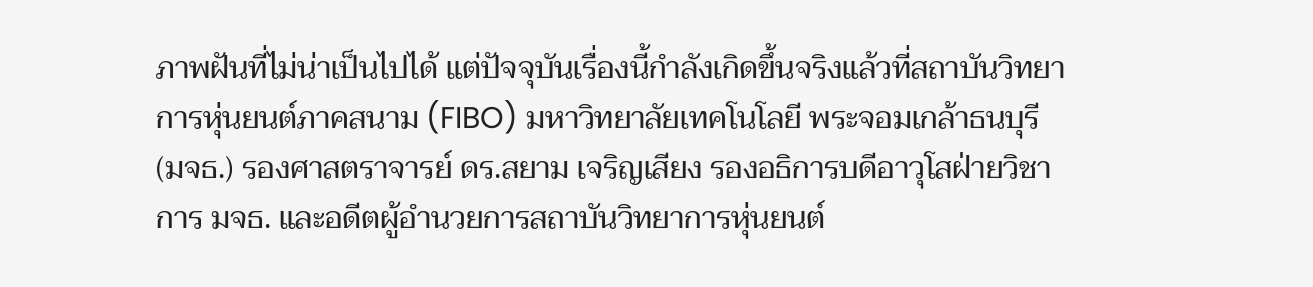ภาพฝันที่ไม่น่าเป็นไปได้ แต่ปัจจุบันเรื่องนี้กำลังเกิดขึ้นจริงแล้วที่สถาบันวิทยาการหุ่นยนต์ภาคสนาม (FIBO) มหาวิทยาลัยเทคโนโลยี พระจอมเกล้าธนบุรี (มจธ.) รองศาสตราจารย์ ดร.สยาม เจริญเสียง รองอธิการบดีอาวุโสฝ่ายวิชาการ มจธ. และอดีตผู้อำนวยการสถาบันวิทยาการหุ่นยนต์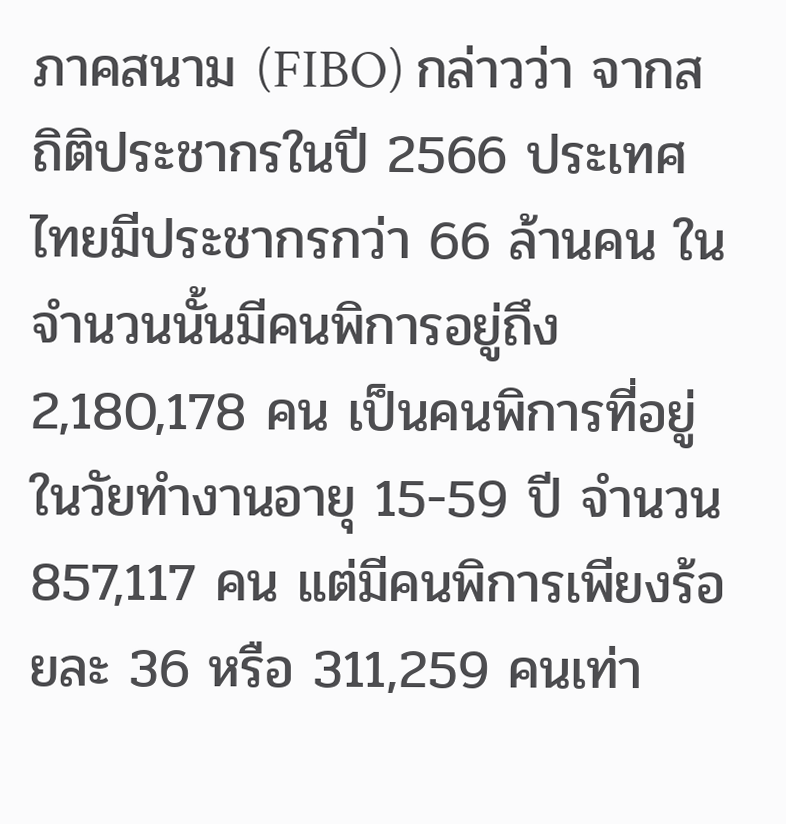ภาคสนาม (FIBO) กล่าวว่า จากสถิติประชากรในปี 2566 ประเทศไทยมีประชากรกว่า 66 ล้านคน ในจำนวนนั้นมีคนพิการอยู่ถึง 2,180,178 คน เป็นคนพิการที่อยู่ในวัยทำงานอายุ 15-59 ปี จำนวน 857,117 คน แต่มีคนพิการเพียงร้อยละ 36 หรือ 311,259 คนเท่า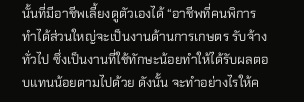นั้นที่มีอาชีพเลี้ยงดูตัวเองได้ “อาชีพที่คนพิการทำได้ส่วนใหญ่จะเป็นงานด้านการเกษตร รับจ้างทั่วไป ซึ่งเป็นงานที่ใช้ทักษะน้อยทำให้ได้รับผลตอบแทนน้อยตามไปด้วย ดังนั้น จะทำอย่างไรให้ค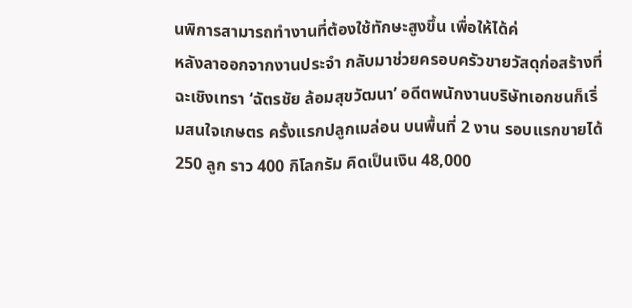นพิการสามารถทำงานที่ต้องใช้ทักษะสูงขึ้น เพื่อให้ได้ค่
หลังลาออกจากงานประจำ กลับมาช่วยครอบครัวขายวัสดุก่อสร้างที่ฉะเชิงเทรา ‘ฉัตรชัย ล้อมสุขวัฒนา’ อดีตพนักงานบริษัทเอกชนก็เริ่มสนใจเกษตร ครั้งแรกปลูกเมล่อน บนพื้นที่ 2 งาน รอบแรกขายได้ 250 ลูก ราว 400 กิโลกรัม คิดเป็นเงิน 48,000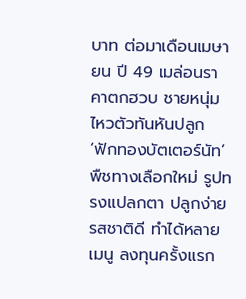บาท ต่อมาเดือนเมษายน ปี 49 เมล่อนราคาตกฮวบ ชายหนุ่มไหวตัวทันหันปลูก ‘ฟักทองบัตเตอร์นัท’ พืชทางเลือกใหม่ รูปทรงแปลกตา ปลูกง่าย รสชาติดี ทำได้หลายเมนู ลงทุนครั้งแรก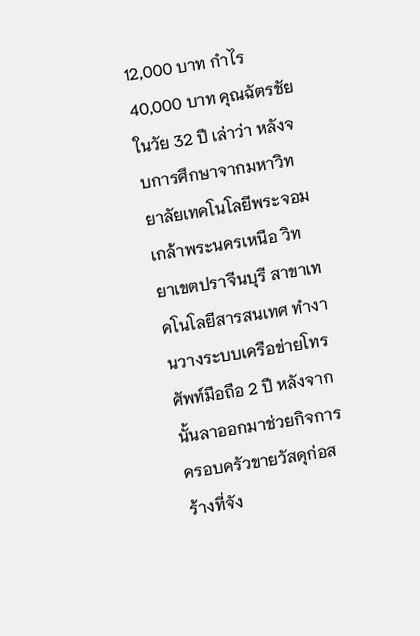12,000 บาท กำไร 40,000 บาท คุณฉัตรชัย ในวัย 32 ปี เล่าว่า หลังจบการศึกษาจากมหาวิทยาลัยเทคโนโลยีพระจอมเกล้าพระนครเหนือ วิทยาเขตปราจีนบุรี สาขาเทคโนโลยีสารสนเทศ ทำงานวางระบบเครือข่ายโทรศัพท์มือถือ 2 ปี หลังจากนั้นลาออกมาช่วยกิจการครอบครัวขายวัสดุก่อสร้างที่จัง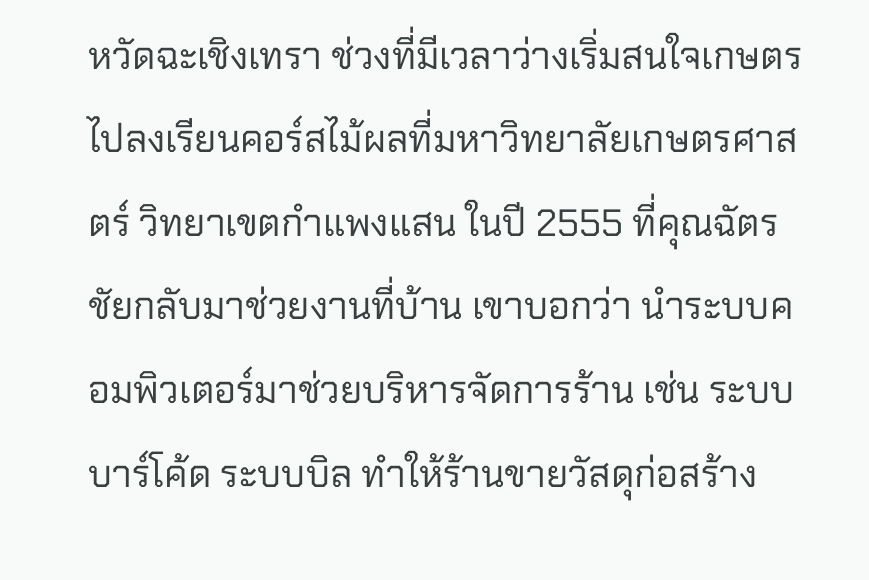หวัดฉะเชิงเทรา ช่วงที่มีเวลาว่างเริ่มสนใจเกษตร ไปลงเรียนคอร์สไม้ผลที่มหาวิทยาลัยเกษตรศาสตร์ วิทยาเขตกำแพงแสน ในปี 2555 ที่คุณฉัตรชัยกลับมาช่วยงานที่บ้าน เขาบอกว่า นำระบบคอมพิวเตอร์มาช่วยบริหารจัดการร้าน เช่น ระบบบาร์โค้ด ระบบบิล ทำให้ร้านขายวัสดุก่อสร้าง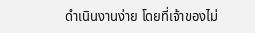ดำเนินงานง่าย โดยที่เจ้าของไม่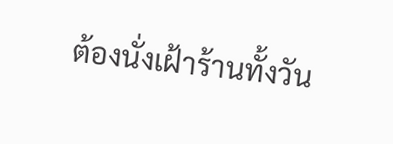ต้องนั่งเฝ้าร้านทั้งวัน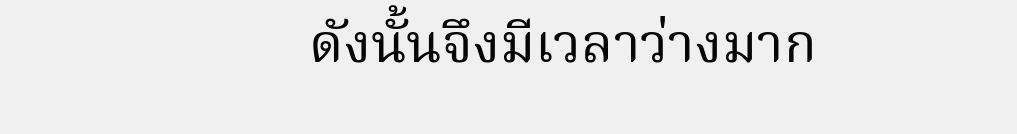ดังนั้นจึงมีเวลาว่างมาก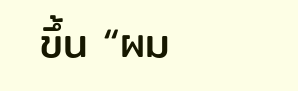ขึ้น “ผม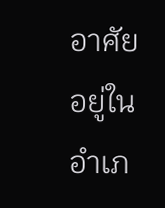อาศัยอยู่ในอำเภ